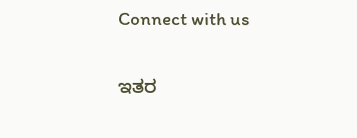Connect with us

ಇತರ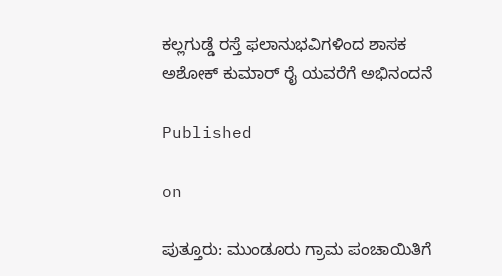ಕಲ್ಲಗುಡ್ಡೆ ರಸ್ತೆ ಫಲಾನುಭವಿಗಳಿಂದ ಶಾಸಕ ಅಶೋಕ್ ಕುಮಾರ್ ರೈ ಯವರೆಗೆ ಅಭಿನಂದನೆ

Published

on

ಪುತ್ತೂರು: ಮುಂಡೂರು ಗ್ರಾಮ ಪಂಚಾಯಿತಿಗೆ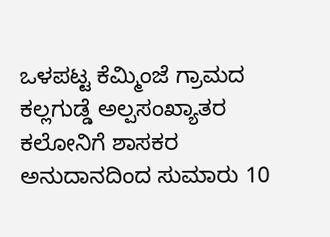ಒಳಪಟ್ಟ ಕೆಮ್ಮಿಂಜೆ ಗ್ರಾಮದ ಕಲ್ಲಗುಡ್ಡೆ ಅಲ್ಪಸಂಖ್ಯಾತರ ಕಲೋನಿಗೆ ಶಾಸಕರ ಅನುದಾನದಿಂದ ಸುಮಾರು 10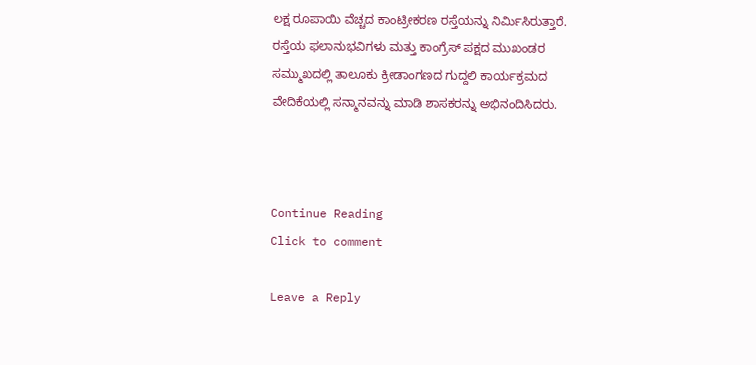ಲಕ್ಷ ರೂಪಾಯಿ ವೆಚ್ಚದ ಕಾಂಟ್ರೀಕರಣ ರಸ್ತೆಯನ್ನು ನಿರ್ಮಿಸಿರುತ್ತಾರೆ. ರಸ್ತೆಯ ಫಲಾನುಭವಿಗಳು ಮತ್ತು ಕಾಂಗ್ರೆಸ್ ಪಕ್ಷದ ಮುಖಂಡರ ಸಮ್ಮುಖದಲ್ಲಿ ತಾಲೂಕು ಕ್ರೀಡಾಂಗಣದ ಗುದ್ದಲಿ ಕಾರ್ಯಕ್ರಮದ ವೇದಿಕೆಯಲ್ಲಿ ಸನ್ಮಾನವನ್ನು ಮಾಡಿ ಶಾಸಕರನ್ನು ಅಭಿನಂದಿಸಿದರು.



Continue Reading
Click to comment

Leave a Reply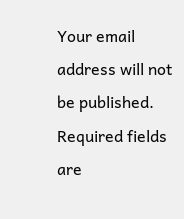Your email address will not be published. Required fields are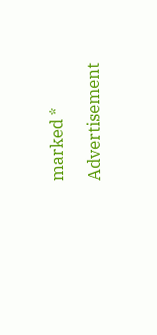marked *

Advertisement